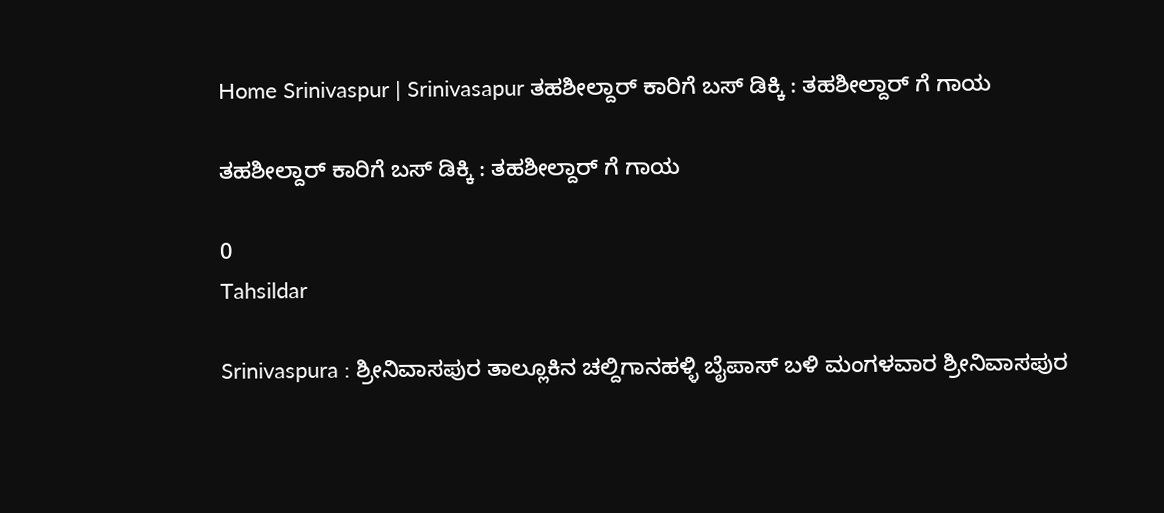Home Srinivaspur | Srinivasapur ತಹಶೀಲ್ದಾರ್ ಕಾರಿಗೆ ಬಸ್ ಡಿಕ್ಕಿ : ತಹಶೀಲ್ದಾರ್ ಗೆ ಗಾಯ

ತಹಶೀಲ್ದಾರ್ ಕಾರಿಗೆ ಬಸ್ ಡಿಕ್ಕಿ : ತಹಶೀಲ್ದಾರ್ ಗೆ ಗಾಯ

0
Tahsildar

Srinivaspura : ಶ್ರೀನಿವಾಸಪುರ ತಾಲ್ಲೂಕಿನ ಚಲ್ದಿಗಾನಹಳ್ಳಿ ಬೈಪಾಸ್ ಬಳಿ ಮಂಗಳವಾರ ಶ್ರೀನಿವಾಸಪುರ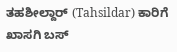ತಹಶೀಲ್ದಾರ್ (Tahsildar) ಕಾರಿಗೆ ಖಾಸಗಿ ಬಸ್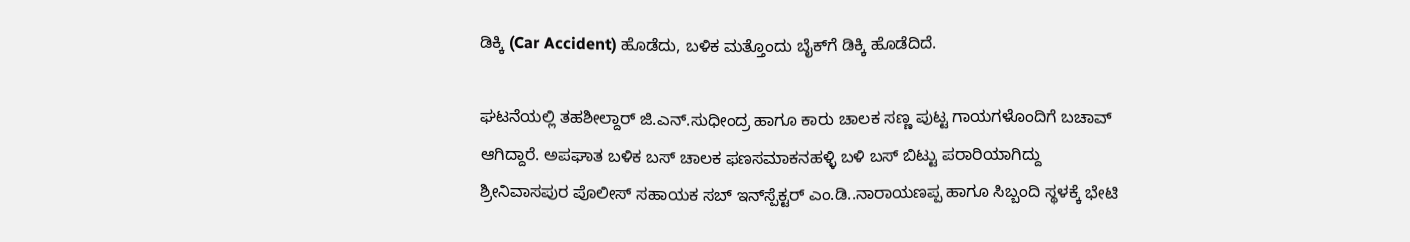ಡಿಕ್ಕಿ (Car Accident) ಹೊಡೆದು, ಬಳಿಕ ಮತ್ತೊಂದು ಬೈಕ್‍ಗೆ ಡಿಕ್ಕಿ ಹೊಡೆದಿದೆ.

ಘಟನೆಯಲ್ಲಿ ತಹಶೀಲ್ದಾರ್ ಜಿ.ಎನ್‌.ಸುಧೀಂದ್ರ ಹಾಗೂ ಕಾರು ಚಾಲಕ ಸಣ್ಣ ಪುಟ್ಟ ಗಾಯಗಳೊಂದಿಗೆ ಬಚಾವ್ ಆಗಿದ್ದಾರೆ. ಅಪಘಾತ ಬಳಿಕ ಬಸ್ ಚಾಲಕ ಫಣಸಮಾಕನಹಳ್ಳಿ ಬಳಿ ಬಸ್ ಬಿಟ್ಟು ಪರಾರಿಯಾಗಿದ್ದು ಶ್ರೀನಿವಾಸಪುರ ಪೊಲೀಸ್ ಸಹಾಯಕ ಸಬ್ ಇನ್‌ಸ್ಪೆಕ್ಟರ್ ಎಂ.ಡಿ..ನಾರಾಯಣಪ್ಪ ಹಾಗೂ ಸಿಬ್ಬಂದಿ ಸ್ಥಳಕ್ಕೆ ಭೇಟಿ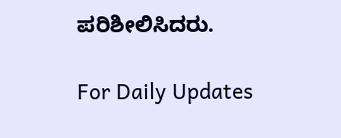ಪರಿಶೀಲಿಸಿದರು.

For Daily Updates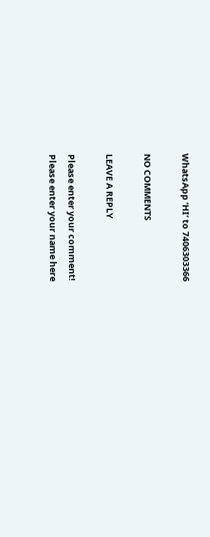WhatsApp ‘HI’ to 7406303366

NO COMMENTS

LEAVE A REPLY

Please enter your comment!
Please enter your name here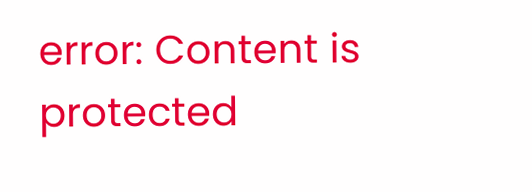error: Content is protected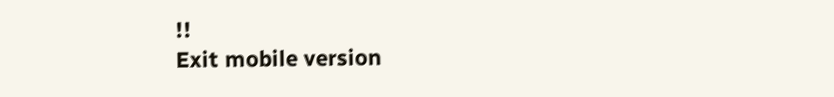!!
Exit mobile version